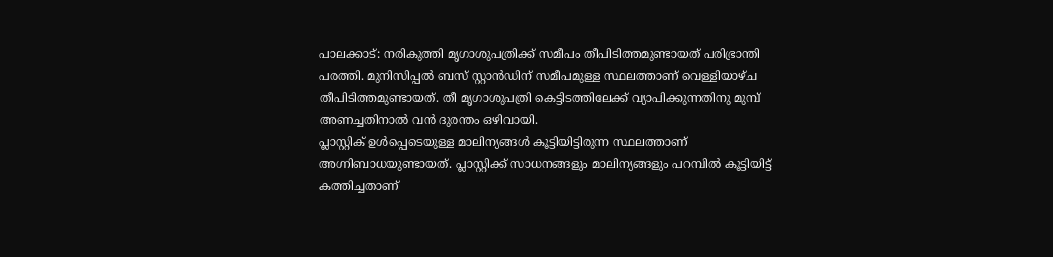പാലക്കാട്: നരികുത്തി മൃഗാശുപത്രിക്ക് സമീപം തീപിടിത്തമുണ്ടായത് പരിഭ്രാന്തി പരത്തി. മുനിസിപ്പൽ ബസ് സ്റ്റാൻഡിന് സമീപമുള്ള സ്ഥലത്താണ് വെള്ളിയാഴ്ച തീപിടിത്തമുണ്ടായത്. തീ മൃഗാശുപത്രി കെട്ടിടത്തിലേക്ക് വ്യാപിക്കുന്നതിനു മുമ്പ് അണച്ചതിനാൽ വൻ ദുരന്തം ഒഴിവായി.
പ്ലാസ്റ്റിക് ഉൾപ്പെടെയുള്ള മാലിന്യങ്ങൾ കൂട്ടിയിട്ടിരുന്ന സ്ഥലത്താണ് അഗ്നിബാധയുണ്ടായത്. പ്ലാസ്റ്റിക്ക് സാധനങ്ങളും മാലിന്യങ്ങളും പറമ്പിൽ കൂട്ടിയിട്ട് കത്തിച്ചതാണ്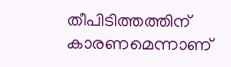തീപിടിത്തത്തിന് കാരണമെന്നാണ്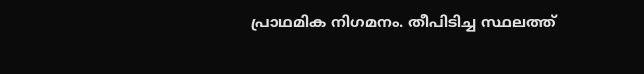പ്രാഥമിക നിഗമനം. തീപിടിച്ച സ്ഥലത്ത്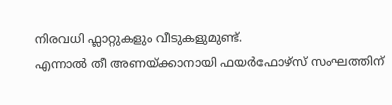നിരവധി ഫ്ലാറ്റുകളും വീടുകളുമുണ്ട്.
എന്നാൽ തീ അണയ്ക്കാനായി ഫയർഫോഴ്സ് സംഘത്തിന്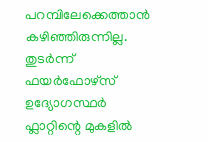പറമ്പിലേക്കെത്താൻ കഴിഞ്ഞിരുന്നില്ല. തുടർന്ന് ഫയർഫോഴ്സ് ഉദ്യോഗസ്ഥർ ഫ്ലാറ്റിന്റെ മുകളിൽ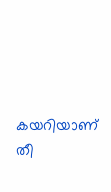കയറിയാണ് തീ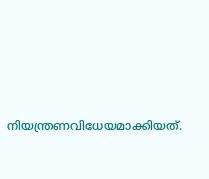നിയന്ത്രണവിധേയമാക്കിയത്.